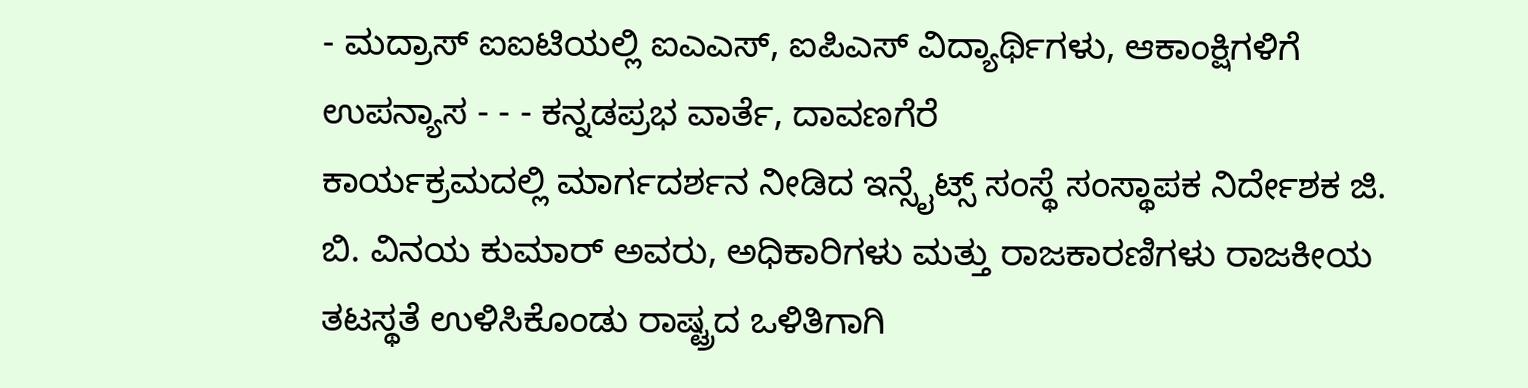- ಮದ್ರಾಸ್ ಐಐಟಿಯಲ್ಲಿ ಐಎಎಸ್, ಐಪಿಎಸ್ ವಿದ್ಯಾರ್ಥಿಗಳು, ಆಕಾಂಕ್ಷಿಗಳಿಗೆ ಉಪನ್ಯಾಸ - - - ಕನ್ನಡಪ್ರಭ ವಾರ್ತೆ, ದಾವಣಗೆರೆ
ಕಾರ್ಯಕ್ರಮದಲ್ಲಿ ಮಾರ್ಗದರ್ಶನ ನೀಡಿದ ಇನ್ಸೈಟ್ಸ್ ಸಂಸ್ಥೆ ಸಂಸ್ಥಾಪಕ ನಿರ್ದೇಶಕ ಜಿ. ಬಿ. ವಿನಯ ಕುಮಾರ್ ಅವರು, ಅಧಿಕಾರಿಗಳು ಮತ್ತು ರಾಜಕಾರಣಿಗಳು ರಾಜಕೀಯ ತಟಸ್ಥತೆ ಉಳಿಸಿಕೊಂಡು ರಾಷ್ಟ್ರದ ಒಳಿತಿಗಾಗಿ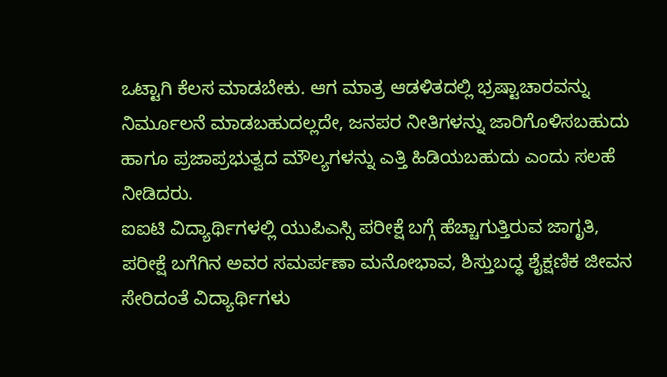ಒಟ್ಟಾಗಿ ಕೆಲಸ ಮಾಡಬೇಕು. ಆಗ ಮಾತ್ರ ಆಡಳಿತದಲ್ಲಿ ಭ್ರಷ್ಟಾಚಾರವನ್ನು ನಿರ್ಮೂಲನೆ ಮಾಡಬಹುದಲ್ಲದೇ, ಜನಪರ ನೀತಿಗಳನ್ನು ಜಾರಿಗೊಳಿಸಬಹುದು ಹಾಗೂ ಪ್ರಜಾಪ್ರಭುತ್ವದ ಮೌಲ್ಯಗಳನ್ನು ಎತ್ತಿ ಹಿಡಿಯಬಹುದು ಎಂದು ಸಲಹೆ ನೀಡಿದರು.
ಐಐಟಿ ವಿದ್ಯಾರ್ಥಿಗಳಲ್ಲಿ ಯುಪಿಎಸ್ಸಿ ಪರೀಕ್ಷೆ ಬಗ್ಗೆ ಹೆಚ್ಚಾಗುತ್ತಿರುವ ಜಾಗೃತಿ, ಪರೀಕ್ಷೆ ಬಗೆಗಿನ ಅವರ ಸಮರ್ಪಣಾ ಮನೋಭಾವ, ಶಿಸ್ತುಬದ್ಧ ಶೈಕ್ಷಣಿಕ ಜೀವನ ಸೇರಿದಂತೆ ವಿದ್ಯಾರ್ಥಿಗಳು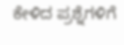ಕೇಳಿದ ಪ್ರಶ್ನೆಗಳಿಗೆ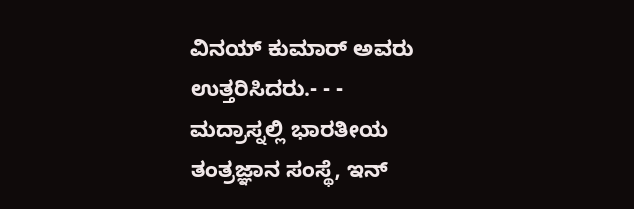ವಿನಯ್ ಕುಮಾರ್ ಅವರು ಉತ್ತರಿಸಿದರು.- - -
ಮದ್ರಾಸ್ನಲ್ಲಿ ಭಾರತೀಯ ತಂತ್ರಜ್ಞಾನ ಸಂಸ್ಥೆ, ಇನ್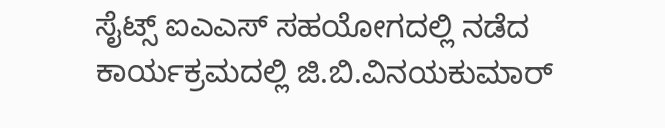ಸೈಟ್ಸ್ ಐಎಎಸ್ ಸಹಯೋಗದಲ್ಲಿ ನಡೆದ ಕಾರ್ಯಕ್ರಮದಲ್ಲಿ ಜಿ.ಬಿ.ವಿನಯಕುಮಾರ್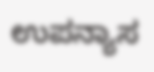ಉಪನ್ಯಾಸ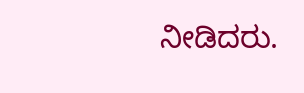ನೀಡಿದರು.